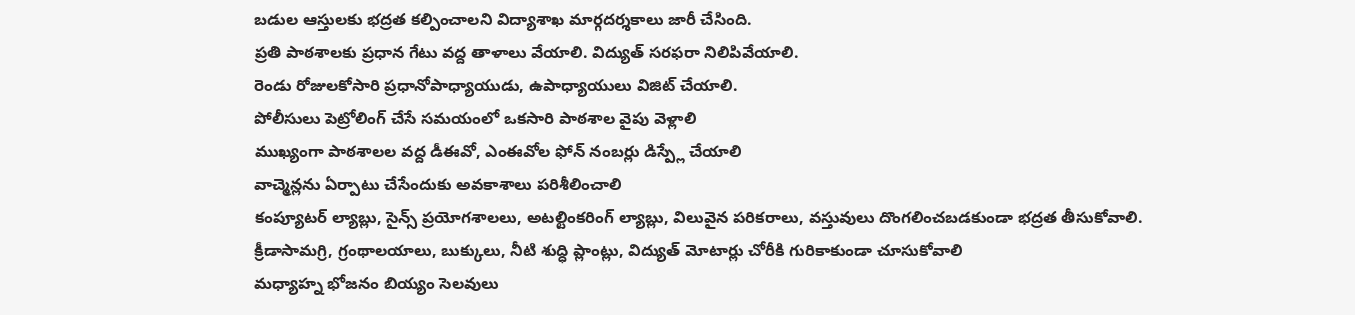బడుల ఆస్తులకు భద్రత కల్పించాలని విద్యాశాఖ మార్గదర్శకాలు జారీ చేసింది.
ప్రతి పాఠశాలకు ప్రధాన గేటు వద్ద తాళాలు వేయాలి. విద్యుత్ సరఫరా నిలిపివేయాలి.
రెండు రోజులకోసారి ప్రధానోపాధ్యాయుడు, ఉపాధ్యాయులు విజిట్ చేయాలి.
పోలీసులు పెట్రోలింగ్ చేసే సమయంలో ఒకసారి పాఠశాల వైపు వెళ్లాలి
ముఖ్యంగా పాఠశాలల వద్ద డీఈవో, ఎంఈవోల ఫోన్ నంబర్లు డిస్ప్లే చేయాలి
వాచ్మెన్లను ఏర్పాటు చేసేందుకు అవకాశాలు పరిశీలించాలి
కంప్యూటర్ ల్యాబ్లు, సైన్స్ ప్రయోగశాలలు, అటల్టింకరింగ్ ల్యాబ్లు, విలువైన పరికరాలు, వస్తువులు దొంగలించబడకుండా భద్రత తీసుకోవాలి.
క్రీడాసామగ్రి, గ్రంథాలయాలు, బుక్కులు, నీటి శుద్ధి ప్లాంట్లు, విద్యుత్ మోటార్లు చోరీకి గురికాకుండా చూసుకోవాలి
మధ్యాహ్న భోజనం బియ్యం సెలవులు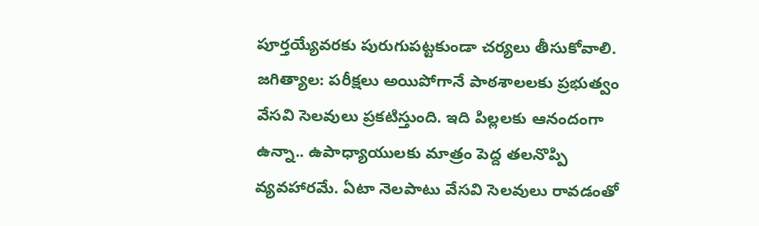పూర్తయ్యేవరకు పురుగుపట్టకుండా చర్యలు తీసుకోవాలి.
జగిత్యాల: పరీక్షలు అయిపోగానే పాఠశాలలకు ప్రభుత్వం వేసవి సెలవులు ప్రకటిస్తుంది. ఇది పిల్లలకు ఆనందంగా ఉన్నా.. ఉపాధ్యాయులకు మాత్రం పెద్ద తలనొప్పి వ్యవహారమే. ఏటా నెలపాటు వేసవి సెలవులు రావడంతో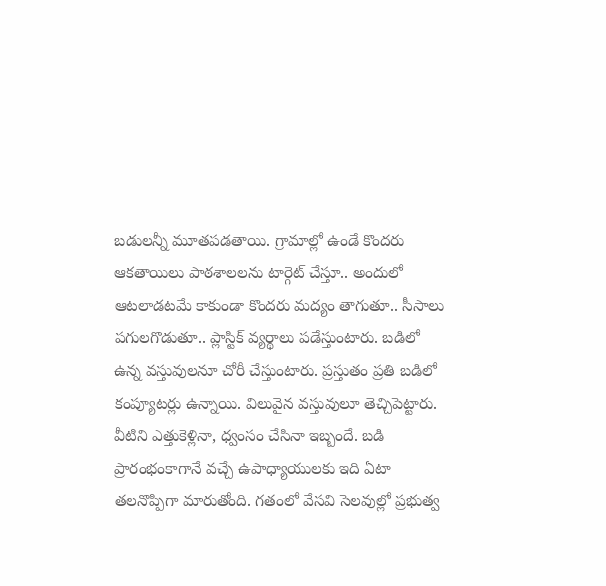బడులన్నీ మూతపడతాయి. గ్రామాల్లో ఉండే కొందరు ఆకతాయిలు పాఠశాలలను టార్గెట్ చేస్తూ.. అందులో ఆటలాడటమే కాకుండా కొందరు మద్యం తాగుతూ.. సీసాలు పగులగొడుతూ.. ప్లాస్టిక్ వ్యర్థాలు పడేస్తుంటారు. బడిలో ఉన్న వస్తువులనూ చోరీ చేస్తుంటారు. ప్రస్తుతం ప్రతి బడిలో కంప్యూటర్లు ఉన్నాయి. విలువైన వస్తువులూ తెచ్చిపెట్టారు. వీటిని ఎత్తుకెళ్లినా, ధ్వంసం చేసినా ఇబ్బందే. బడి ప్రారంభంకాగానే వచ్చే ఉపాధ్యాయులకు ఇది ఏటా తలనొప్పిగా మారుతోంది. గతంలో వేసవి సెలవుల్లో ప్రభుత్వ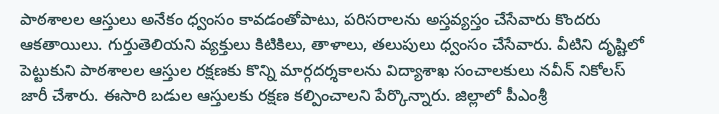పాఠశాలల ఆస్తులు అనేకం ధ్వంసం కావడంతోపాటు, పరిసరాలను అస్తవ్యస్తం చేసేవారు కొందరు ఆకతాయిలు. గుర్తుతెలియని వ్యక్తులు కిటికిలు, తాళాలు, తలుపులు ధ్వంసం చేసేవారు. వీటిని దృష్టిలో పెట్టుకుని పాఠశాలల ఆస్తుల రక్షణకు కొన్ని మార్గదర్శకాలను విద్యాశాఖ సంచాలకులు నవీన్ నికోలస్ జారీ చేశారు. ఈసారి బడుల ఆస్తులకు రక్షణ కల్పించాలని పేర్కొన్నారు. జిల్లాలో పీఎంశ్రీ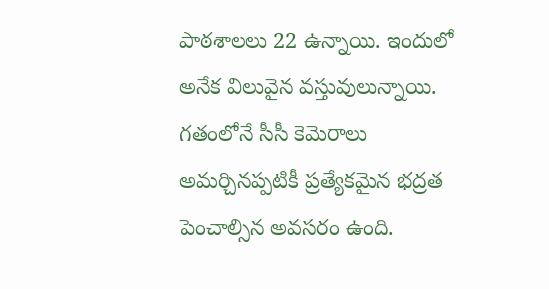పాఠశాలలు 22 ఉన్నాయి. ఇందులో అనేక విలువైన వస్తువులున్నాయి. గతంలోనే సీసీ కెమెరాలు అమర్చినప్పటికీ ప్రత్యేకమైన భద్రత పెంచాల్సిన అవసరం ఉంది.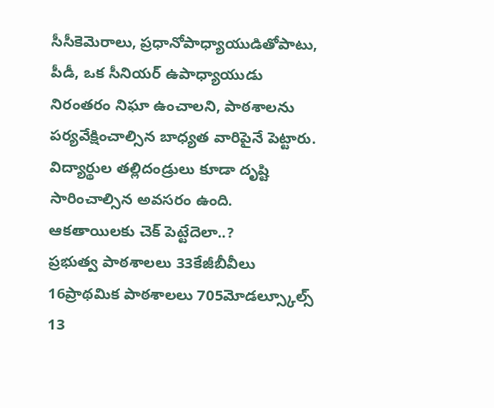సీసీకెమెరాలు, ప్రధానోపాధ్యాయుడితోపాటు, పీడీ, ఒక సీనియర్ ఉపాధ్యాయుడు నిరంతరం నిఘా ఉంచాలని, పాఠశాలను పర్యవేక్షించాల్సిన బాధ్యత వారిపైనే పెట్టారు. విద్యార్థుల తల్లిదండ్రులు కూడా దృష్టి సారించాల్సిన అవసరం ఉంది.
ఆకతాయిలకు చెక్ పెట్టేదెలా..?
ప్రభుత్వ పాఠశాలలు 33కేజీబీవీలు 16ప్రాథమిక పాఠశాలలు 705మోడల్స్కూల్స్ 13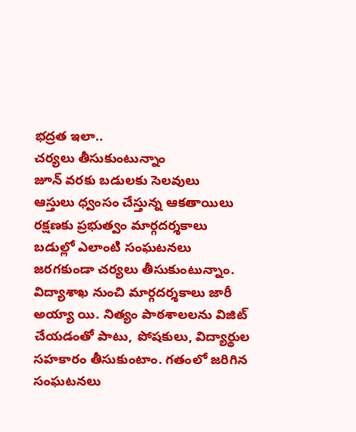భద్రత ఇలా..
చర్యలు తీసుకుంటున్నాం
జూన్ వరకు బడులకు సెలవులు
ఆస్తులు ధ్వంసం చేస్తున్న ఆకతాయిలు
రక్షణకు ప్రభుత్వం మార్గదర్శకాలు
బడుల్లో ఎలాంటి సంఘటనలు జరగకుండా చర్యలు తీసుకుంటున్నాం. విద్యాశాఖ నుంచి మార్గదర్శకాలు జారీ అయ్యా యి. నిత్యం పాఠశాలలను విజిట్ చేయడంతో పాటు, పోషకులు, విద్యార్థుల సహకారం తీసుకుంటాం. గతంలో జరిగిన సంఘటనలు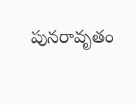పునరావృతం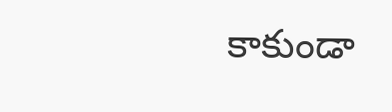కాకుండా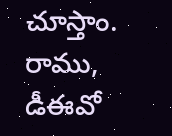చూస్తాం.
రాము, డీఈవో